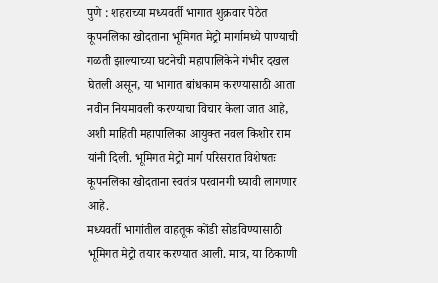पुणे : शहराच्या मध्यवर्ती भागात शुक्रवार पेठेत कूपनलिका खोदताना भूमिगत मेट्रो मार्गामध्ये पाण्याची गळती झाल्याच्या घटनेची महापालिकेने गंभीर दखल घेतली असून, या भागात बांधकाम करण्यासाठी आता नवीन नियमावली करण्याचा विचार केला जात आहे, अशी माहिती महापालिका आयुक्त नवल किशोर राम यांनी दिली. भूमिगत मेट्रो मार्ग परिसरात विशेषतः कूपनलिका खोदताना स्वतंत्र परवानगी घ्यावी लागणार आहे.
मध्यवर्ती भागांतील वाहतूक कोंडी सोडविण्यासाठी भूमिगत मेट्रो तयार करण्यात आली. मात्र, या ठिकाणी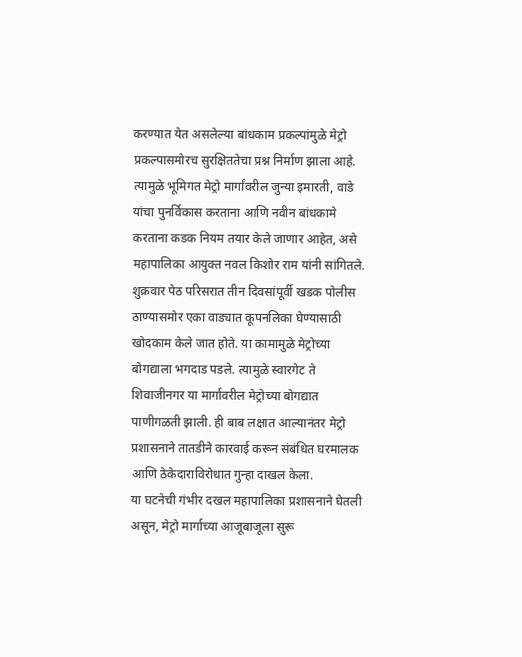करण्यात येत असलेल्या बांधकाम प्रकल्पांमुळे मेट्रो प्रकल्पासमोरच सुरक्षिततेचा प्रश्न निर्माण झाला आहे. त्यामुळे भूमिगत मेट्रो मार्गांवरील जुन्या इमारती, वाडे यांचा पुनर्विकास करताना आणि नवीन बांधकामे करताना कडक नियम तयार केले जाणार आहेत, असे महापालिका आयुक्त नवल किशोर राम यांनी सांगितले.
शुक्रवार पेठ परिसरात तीन दिवसांपूर्वी खडक पोलीस ठाण्यासमोर एका वाड्यात कूपनलिका घेण्यासाठी खोदकाम केले जात होते. या कामामुळे मेट्रोच्या बोगद्याला भगदाड पडले. त्यामुळे स्वारगेट ते शिवाजीनगर या मार्गावरील मेट्रोच्या बोगद्यात पाणीगळती झाली. ही बाब लक्षात आल्यानंतर मेट्रो प्रशासनाने तातडीने कारवाई करून संबंधित घरमालक आणि ठेकेदाराविरोधात गुन्हा दाखल केला.
या घटनेची गंभीर दखल महापालिका प्रशासनाने घेतली असून, मेट्रो मार्गाच्या आजूबाजूला सुरू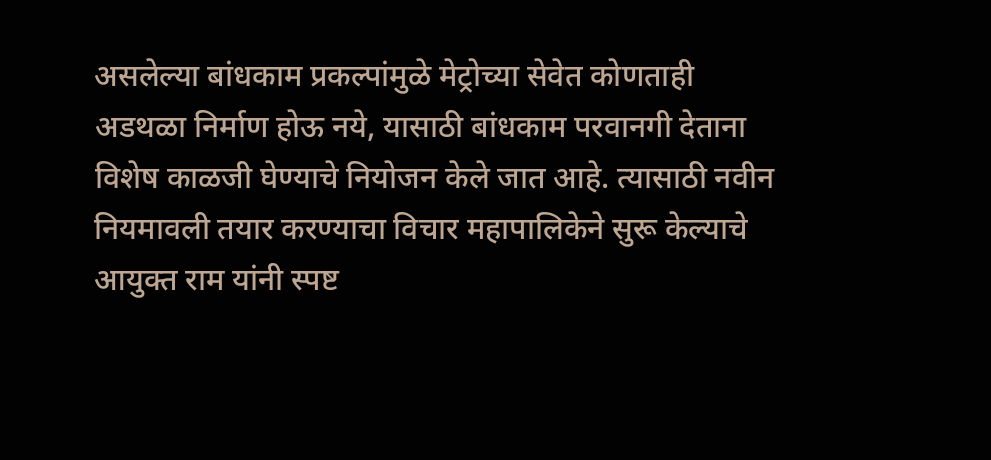असलेल्या बांधकाम प्रकल्पांमुळे मेट्रोच्या सेवेत कोणताही अडथळा निर्माण होऊ नये, यासाठी बांधकाम परवानगी देताना विशेष काळजी घेण्याचे नियोजन केले जात आहे. त्यासाठी नवीन नियमावली तयार करण्याचा विचार महापालिकेने सुरू केल्याचे आयुक्त राम यांनी स्पष्ट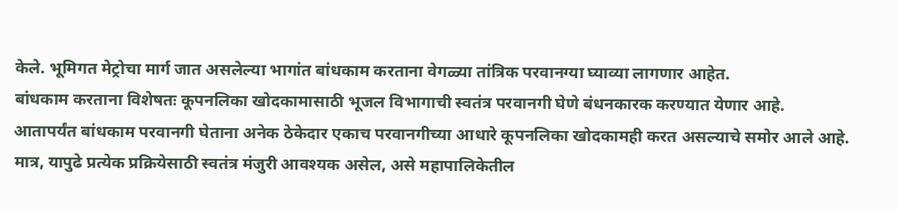केले. भूमिगत मेट्रोचा मार्ग जात असलेल्या भागांत बांधकाम करताना वेगळ्या तांत्रिक परवानग्या घ्याव्या लागणार आहेत.
बांधकाम करताना विशेषतः कूपनलिका खोदकामासाठी भूजल विभागाची स्वतंत्र परवानगी घेणे बंधनकारक करण्यात येणार आहे. आतापर्यंत बांधकाम परवानगी घेताना अनेक ठेकेदार एकाच परवानगीच्या आधारे कूपनलिका खोदकामही करत असल्याचे समोर आले आहे. मात्र, यापुढे प्रत्येक प्रक्रियेसाठी स्वतंत्र मंजुरी आवश्यक असेल, असे महापालिकेतील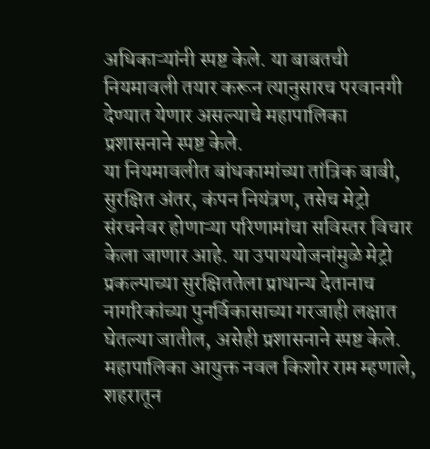अधिकाऱ्यांनी स्पष्ट केले. या बाबतची नियमावली तयार करून त्यानुसारच परवानगी देण्यात येणार असल्याचे महापालिका प्रशासनाने स्पष्ट केले.
या नियमावलीत बांधकामांच्या तांत्रिक बाबी, सुरक्षित अंतर, कंपन नियंत्रण, तसेच मेट्रो संरचनेवर होणाऱ्या परिणामांचा सविस्तर विचार केला जाणार आहे. या उपाययोजनांमुळे मेट्रो प्रकल्पाच्या सुरक्षिततेला प्राधान्य देतानाच नागरिकांच्या पुनर्विकासाच्या गरजाही लक्षात घेतल्या जातील, असेही प्रशासनाने स्पष्ट केले.
महापालिका आयुक्त नवल किशोर राम म्हणाले, शहरातून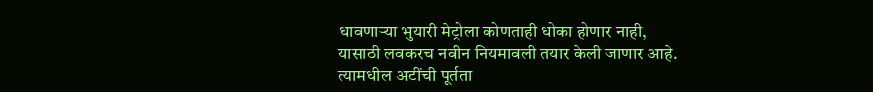धावणाऱ्या भुयारी मेट्रोला कोणताही धोका होणार नाही, यासाठी लवकरच नवीन नियमावली तयार केली जाणार आहे. त्यामधील अटींची पूर्तता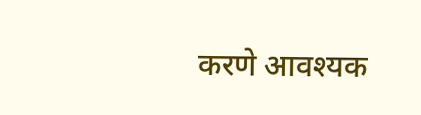करणे आवश्यक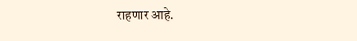राहणार आहे.